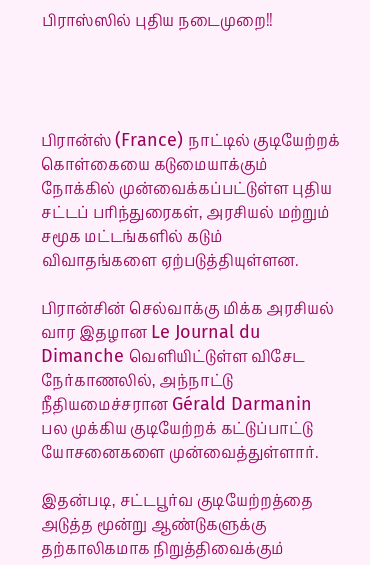பிராஸ்ஸில் புதிய நடைமுறை!!




பிரான்ஸ் (France) நாட்டில் குடியேற்றக் கொள்கையை கடுமையாக்கும் நோக்கில் முன்வைக்கப்பட்டுள்ள புதிய சட்டப் பரிந்துரைகள், அரசியல் மற்றும் சமூக மட்டங்களில் கடும் விவாதங்களை ஏற்படுத்தியுள்ளன.

பிரான்சின் செல்வாக்கு மிக்க அரசியல் வார இதழான Le Journal du Dimanche வெளியிட்டுள்ள விசேட நேர்காணலில், அந்நாட்டு நீதியமைச்சரான Gérald Darmanin பல முக்கிய குடியேற்றக் கட்டுப்பாட்டு யோசனைகளை முன்வைத்துள்ளார்.

இதன்படி, சட்டபூர்வ குடியேற்றத்தை அடுத்த மூன்று ஆண்டுகளுக்கு தற்காலிகமாக நிறுத்திவைக்கும்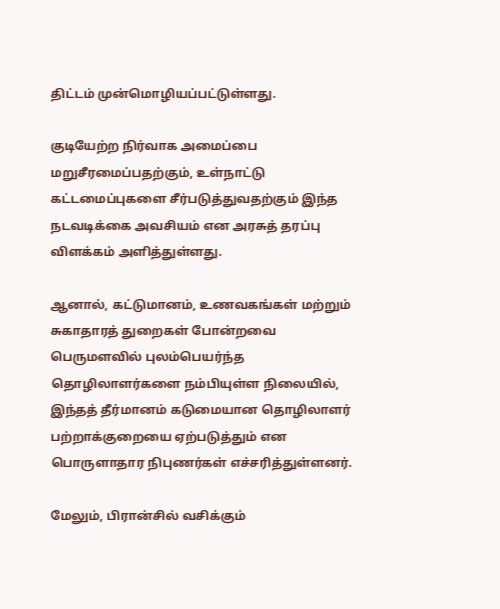திட்டம் முன்மொழியப்பட்டுள்ளது.

குடியேற்ற நிர்வாக அமைப்பை மறுசீரமைப்பதற்கும், உள்நாட்டு கட்டமைப்புகளை சீர்படுத்துவதற்கும் இந்த நடவடிக்கை அவசியம் என அரசுத் தரப்பு விளக்கம் அளித்துள்ளது.

ஆனால், கட்டுமானம், உணவகங்கள் மற்றும் சுகாதாரத் துறைகள் போன்றவை பெருமளவில் புலம்பெயர்ந்த தொழிலாளர்களை நம்பியுள்ள நிலையில், இந்தத் தீர்மானம் கடுமையான தொழிலாளர் பற்றாக்குறையை ஏற்படுத்தும் என பொருளாதார நிபுணர்கள் எச்சரித்துள்ளனர்.

மேலும், பிரான்சில் வசிக்கும்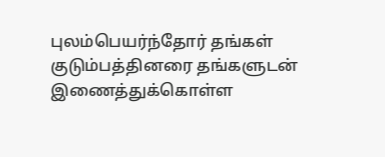புலம்பெயர்ந்தோர் தங்கள் குடும்பத்தினரை தங்களுடன் இணைத்துக்கொள்ள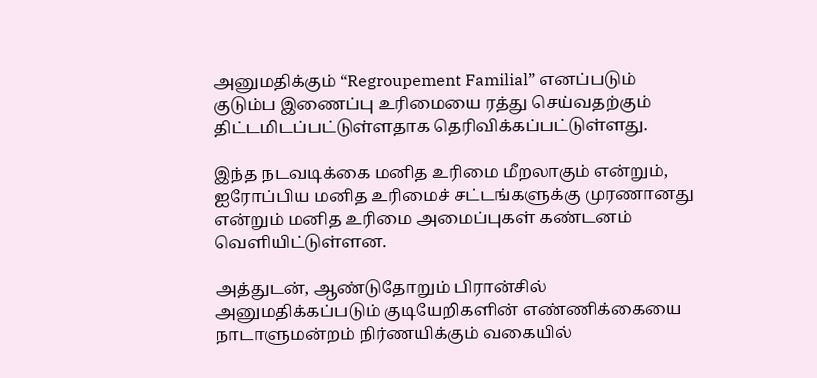அனுமதிக்கும் “Regroupement Familial” எனப்படும் குடும்ப இணைப்பு உரிமையை ரத்து செய்வதற்கும் திட்டமிடப்பட்டுள்ளதாக தெரிவிக்கப்பட்டுள்ளது.

இந்த நடவடிக்கை மனித உரிமை மீறலாகும் என்றும், ஐரோப்பிய மனித உரிமைச் சட்டங்களுக்கு முரணானது என்றும் மனித உரிமை அமைப்புகள் கண்டனம் வெளியிட்டுள்ளன.

அத்துடன், ஆண்டுதோறும் பிரான்சில் அனுமதிக்கப்படும் குடியேறிகளின் எண்ணிக்கையை நாடாளுமன்றம் நிர்ணயிக்கும் வகையில்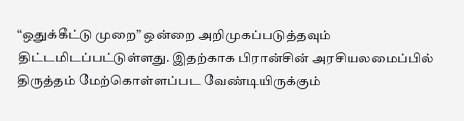“ஒதுக்கீட்டு முறை” ஒன்றை அறிமுகப்படுத்தவும் திட்டமிடப்பட்டுள்ளது. இதற்காக பிரான்சின் அரசியலமைப்பில் திருத்தம் மேற்கொள்ளப்பட வேண்டியிருக்கும்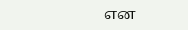என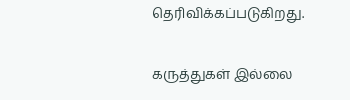தெரிவிக்கப்படுகிறது.

கருத்துகள் இல்லை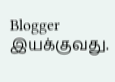Blogger இயக்குவது.